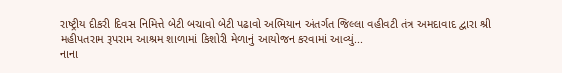રાષ્ટ્રીય દીકરી દિવસ નિમિત્તે બેટી બચાવો બેટી પઢાવો અભિયાન અંતર્ગત જિલ્લા વહીવટી તંત્ર અમદાવાદ દ્વારા શ્રી મહીપતરામ રૂપરામ આશ્રમ શાળામાં કિશોરી મેળાનું આયોજન કરવામાં આવ્યું...
નાના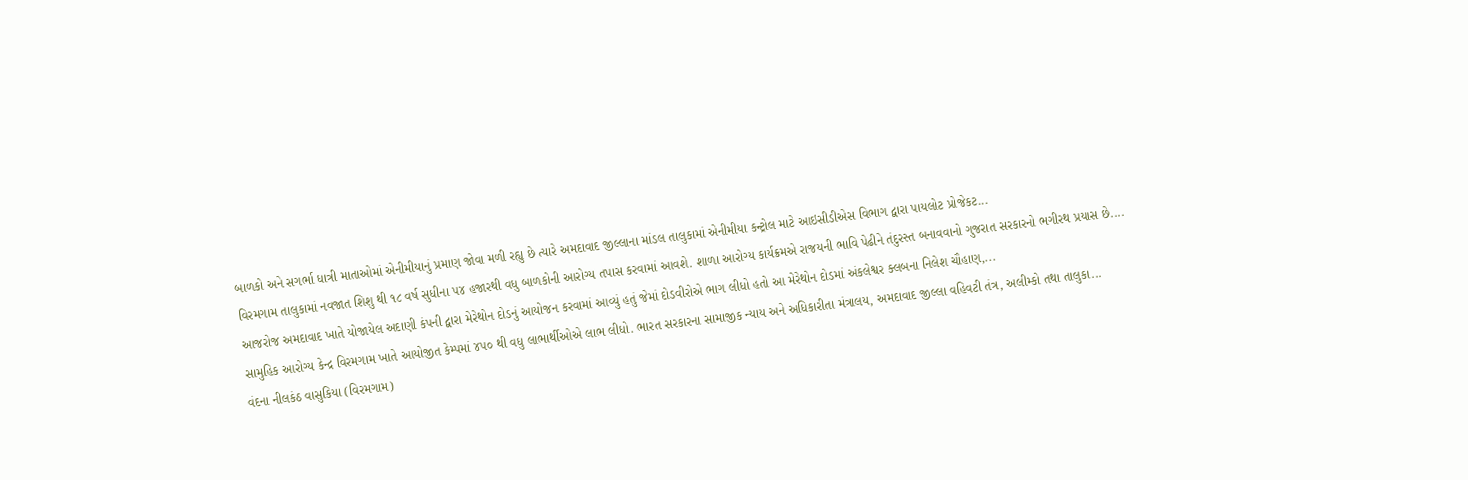બાળકો અને સગર્ભા ધાત્રી માતાઓમાં એનીમીયાનું પ્રમાણ જોવા મળી રહ્યુ છે ત્યારે અમદાવાદ જીલ્લાના માંડલ તાલુકામાં એનીમીયા કન્ટ્રોલ માટે આઇસીડીએસ વિભાગ દ્વારા પાયલોટ પ્રોજેકટ...
વિરમગામ તાલુકામાં નવજાત શિશુ થી ૧૮ વર્ષ સુધીના ૫૪ હજારથી વધુ બાળકોની આરોગ્ય તપાસ કરવામાં આવશે. શાળા આરોગ્ય કાર્યક્રમએ રાજયની ભાવિ પેઢીને તંદુરસ્ત બનાવવાનો ગુજરાત સરકારનો ભગીરથ પ્રયાસ છે....
આજરોજ અમદાવાદ ખાતે યોજાયેલ અદાણી કંપની દ્વારા મેરેથોન દોડનું આયોજન કરવામાં આવ્યું હતું જેમાં દોડવીરોએ ભાગ લીધો હતો આ મેરેથોન દોડમાં અંકલેશ્વર ક્લબના નિલેશ ચૌહાણ,...
સામુહિક આરોગ્ય કેન્દ્ર વિરમગામ ખાતે આયોજીત કેમ્પમાં ૪૫૦ થી વધુ લાભાર્થીઓએ લાભ લીધો. ભારત સરકારના સામાજીક ન્યાય અને અધિકારીતા મંત્રાલય, અમદાવાદ જીલ્લા વહિવટી તંત્ર, અલીમ્કો તથા તાલુકા...
વંદના નીલકંઠ વાસુકિયા (વિરમગામ)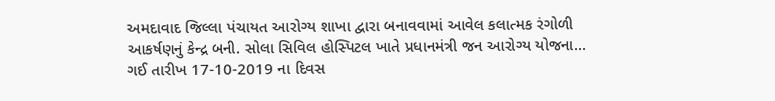અમદાવાદ જિલ્લા પંચાયત આરોગ્ય શાખા દ્વારા બનાવવામાં આવેલ કલાત્મક રંગોળી આકર્ષણનું કેન્દ્ર બની. સોલા સિવિલ હોસ્પિટલ ખાતે પ્રધાનમંત્રી જન આરોગ્ય યોજના...
ગઈ તારીખ 17-10-2019 ના દિવસ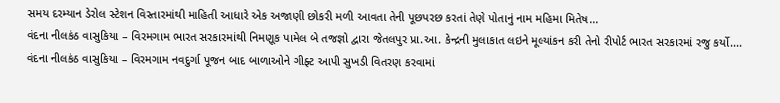સમય દરમ્યાન ડેરોલ સ્ટેશન વિસ્તારમાંથી માહિતી આધારે એક અજાણી છોકરી મળી આવતા તેની પૂછપરછ કરતાં તેણે પોતાનું નામ મહિમા મિતેષ...
વંદના નીલકંઠ વાસુકિયા – વિરમગામ ભારત સરકારમાંથી નિમણૂક પામેલ બે તજજ્ઞો દ્વારા જેતલપુર પ્રા.આ. કેન્દ્રની મુલાકાત લઇને મૂલ્યાંકન કરી તેનો રીપોર્ટ ભારત સરકારમાં રજુ કર્યો....
વંદના નીલકંઠ વાસુકિયા – વિરમગામ નવદુર્ગા પૂજન બાદ બાળાઓને ગીફ્ટ આપી સુખડી વિતરણ કરવામાં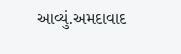આવ્યું.અમદાવાદ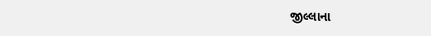જીલ્લાના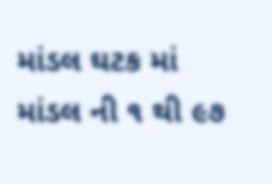માંડલ ઘટક માં માંડલ ની ૧ થી ૯૭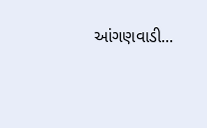આંગણવાડી...